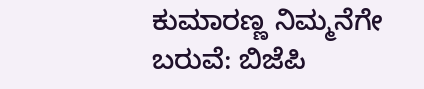ಕುಮಾರಣ್ಣ ನಿಮ್ಮನೆಗೇ ಬರುವೆ: ಬಿಜೆಪಿ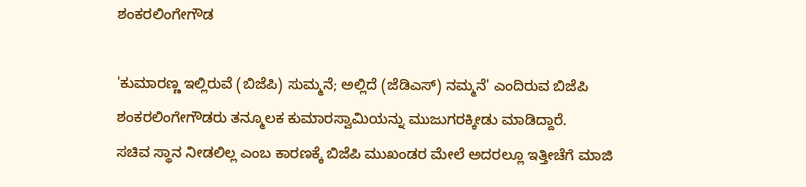ಶಂಕರಲಿಂಗೇಗೌಡ

'ಕುಮಾರಣ್ಣ ಇಲ್ಲಿರುವೆ (ಬಿಜೆಪಿ) ಸುಮ್ಮನೆ; ಅಲ್ಲಿದೆ (ಜೆಡಿಎಸ್) ನಮ್ಮನೆ' ಎಂದಿರುವ ಬಿಜೆಪಿ ಶಂಕರಲಿಂಗೇಗೌಡರು ತನ್ಮೂಲಕ ಕುಮಾರಸ್ವಾಮಿಯನ್ನು ಮುಜುಗರಕ್ಕೀಡು ಮಾಡಿದ್ದಾರೆ.
ಸಚಿವ ಸ್ಥಾನ ನೀಡಲಿಲ್ಲ ಎಂಬ ಕಾರಣಕ್ಕೆ ಬಿಜೆಪಿ ಮುಖಂಡರ ಮೇಲೆ ಅದರಲ್ಲೂ ಇತ್ತೀಚೆಗೆ ಮಾಜಿ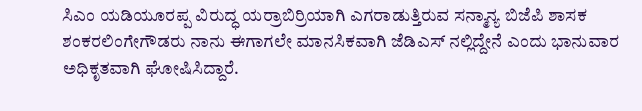ಸಿಎಂ ಯಡಿಯೂರಪ್ಪ ವಿರುದ್ಧ ಯರ್ರಾಬಿರ್ರಿಯಾಗಿ ಎಗರಾಡುತ್ತಿರುವ ಸನ್ಮಾನ್ಯ ಬಿಜೆಪಿ ಶಾಸಕ ಶಂಕರಲಿಂಗೇಗೌಡರು ನಾನು ಈಗಾಗಲೇ ಮಾನಸಿಕವಾಗಿ ಜೆಡಿಎಸ್ ನಲ್ಲಿದ್ದೇನೆ ಎಂದು ಭಾನುವಾರ ಅಧಿಕೃತವಾಗಿ ಘೋಷಿಸಿದ್ದಾರೆ.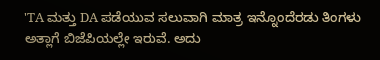'TA ಮತ್ತು DA ಪಡೆಯುವ ಸಲುವಾಗಿ ಮಾತ್ರ ಇನ್ನೊಂದೆರಡು ತಿಂಗಳು ಅತ್ಲಾಗೆ ಬಿಜೆಪಿಯಲ್ಲೇ ಇರುವೆ. ಅದು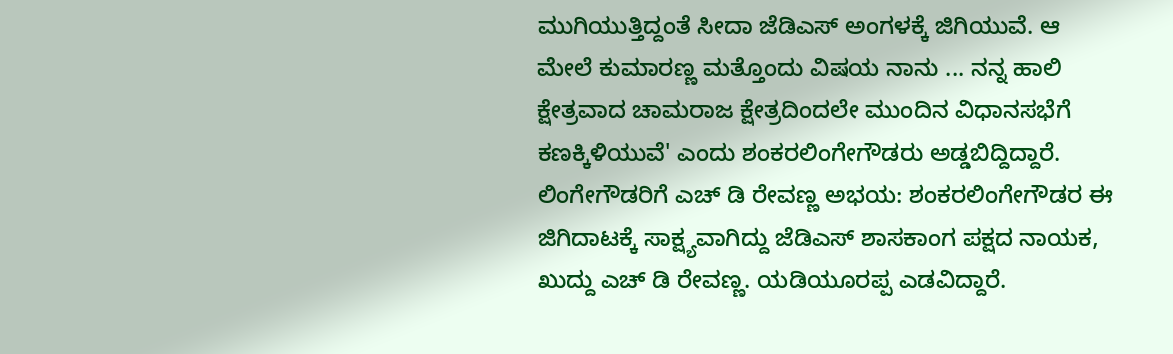ಮುಗಿಯುತ್ತಿದ್ದಂತೆ ಸೀದಾ ಜೆಡಿಎಸ್ ಅಂಗಳಕ್ಕೆ ಜಿಗಿಯುವೆ. ಆ ಮೇಲೆ ಕುಮಾರಣ್ಣ ಮತ್ತೊಂದು ವಿಷಯ ನಾನು ... ನನ್ನ ಹಾಲಿ ಕ್ಷೇತ್ರವಾದ ಚಾಮರಾಜ ಕ್ಷೇತ್ರದಿಂದಲೇ ಮುಂದಿನ ವಿಧಾನಸಭೆಗೆ ಕಣಕ್ಕಿಳಿಯುವೆ' ಎಂದು ಶಂಕರಲಿಂಗೇಗೌಡರು ಅಡ್ಡಬಿದ್ದಿದ್ದಾರೆ.
ಲಿಂಗೇಗೌಡರಿಗೆ ಎಚ್ ಡಿ ರೇವಣ್ಣ ಅಭಯ: ಶಂಕರಲಿಂಗೇಗೌಡರ ಈ ಜಿಗಿದಾಟಕ್ಕೆ ಸಾಕ್ಷ್ಯವಾಗಿದ್ದು ಜೆಡಿಎಸ್ ಶಾಸಕಾಂಗ ಪಕ್ಷದ ನಾಯಕ, ಖುದ್ದು ಎಚ್ ಡಿ ರೇವಣ್ಣ. ಯಡಿಯೂರಪ್ಪ ಎಡವಿದ್ದಾರೆ.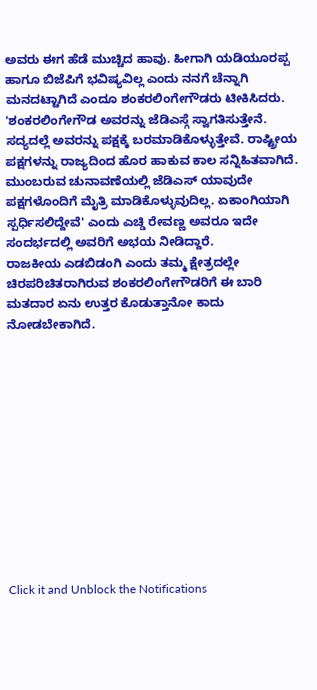ಅವರು ಈಗ ಹೆಡೆ ಮುಚ್ಚಿದ ಹಾವು. ಹೀಗಾಗಿ ಯಡಿಯೂರಪ್ಪ ಹಾಗೂ ಬಿಜೆಪಿಗೆ ಭವಿಷ್ಯವಿಲ್ಲ ಎಂದು ನನಗೆ ಚೆನ್ನಾಗಿ ಮನದಟ್ಟಾಗಿದೆ ಎಂದೂ ಶಂಕರಲಿಂಗೇಗೌಡರು ಟೀಕಿಸಿದರು.
'ಶಂಕರಲಿಂಗೇಗೌಡ ಅವರನ್ನು ಜೆಡಿಎಸ್ಗೆ ಸ್ವಾಗತಿಸುತ್ತೇನೆ. ಸದ್ಯದಲ್ಲೆ ಅವರನ್ನು ಪಕ್ಷಕ್ಕೆ ಬರಮಾಡಿಕೊಳ್ಳುತ್ತೇವೆ. ರಾಷ್ಟ್ರೀಯ ಪಕ್ಷಗಳನ್ನು ರಾಜ್ಯದಿಂದ ಹೊರ ಹಾಕುವ ಕಾಲ ಸನ್ನಿಹಿತವಾಗಿದೆ. ಮುಂಬರುವ ಚುನಾವಣೆಯಲ್ಲಿ ಜೆಡಿಎಸ್ ಯಾವುದೇ ಪಕ್ಷಗಳೊಂದಿಗೆ ಮೈತ್ರಿ ಮಾಡಿಕೊಳ್ಳುವುದಿಲ್ಲ. ಏಕಾಂಗಿಯಾಗಿ ಸ್ಪರ್ಧಿಸಲಿದ್ದೇವೆ' ಎಂದು ಎಚ್ಡಿ ರೇವಣ್ಣ ಅವರೂ ಇದೇ ಸಂದರ್ಭದಲ್ಲಿ ಅವರಿಗೆ ಅಭಯ ನೀಡಿದ್ದಾರೆ.
ರಾಜಕೀಯ ಎಡಬಿಡಂಗಿ ಎಂದು ತಮ್ಮ ಕ್ಷೇತ್ರದಲ್ಲೇ ಚಿರಪರಿಚಿತರಾಗಿರುವ ಶಂಕರಲಿಂಗೇಗೌಡರಿಗೆ ಈ ಬಾರಿ ಮತದಾರ ಏನು ಉತ್ತರ ಕೊಡುತ್ತಾನೋ ಕಾದು ನೋಡಬೇಕಾಗಿದೆ.












Click it and Unblock the Notifications